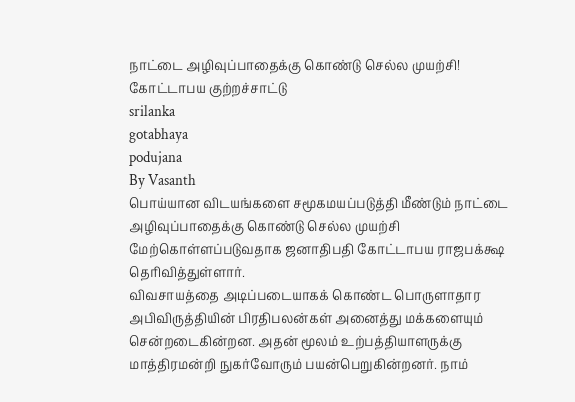நாட்டை அழிவுப்பாதைக்கு கொண்டு செல்ல முயற்சி! கோட்டாபய குற்றச்சாட்டு
srilanka
gotabhaya
podujana
By Vasanth
பொய்யான விடயங்களை சமூகமயப்படுத்தி மீண்டும் நாட்டை அழிவுப்பாதைக்கு கொண்டு செல்ல முயற்சி மேற்கொள்ளப்படுவதாக ஜனாதிபதி கோட்டாபய ராஜபக்க்ஷ தெரிவித்துள்ளார்.
விவசாயத்தை அடிப்படையாகக் கொண்ட பொருளாதார அபிவிருத்தியின் பிரதிபலன்கள் அனைத்து மக்களையும் சென்றடைகின்றன. அதன் மூலம் உற்பத்தியாளருக்கு மாத்திரமன்றி நுகர்வோரும் பயன்பெறுகின்றனர். நாம்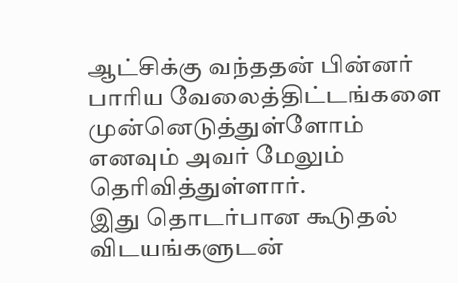ஆட்சிக்கு வந்ததன் பின்னர் பாரிய வேலைத்திட்டங்களை முன்னெடுத்துள்ளோம் எனவும் அவர் மேலும் தெரிவித்துள்ளார்.
இது தொடர்பான கூடுதல் விடயங்களுடன்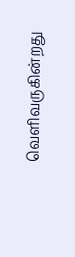வெளிவருகின்றது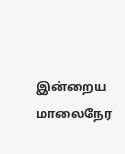இன்றைய மாலைநேர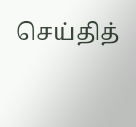செய்தித்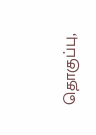தொகுப்பு,